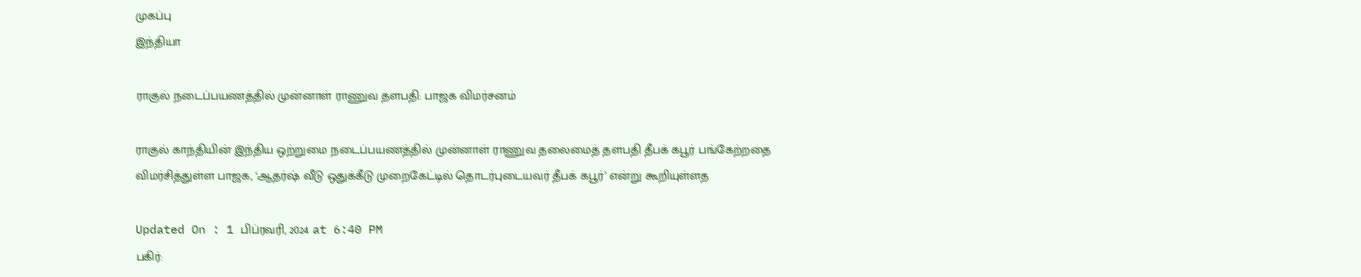முகப்பு
இந்தியா

ராகுல் நடைப்பயணத்தில் முன்னாள் ராணுவ தளபதி: பாஜக விமர்சனம்

ராகுல் காந்தியின் இந்திய ஒற்றுமை நடைப்பயணத்தில் முன்னாள் ராணுவ தலைமைத் தளபதி தீபக் கபூர் பங்கேற்றதை விமர்சித்துள்ள பாஜக, ‘ஆதர்ஷ் வீடு ஒதுக்கீடு முறைகேட்டில் தொடர்புடையவர் தீபக் கபூர்’ என்று கூறியுள்ளத

Updated On : 1 பிப்ரவரி, 2024 at 6:40 PM
பகிர்: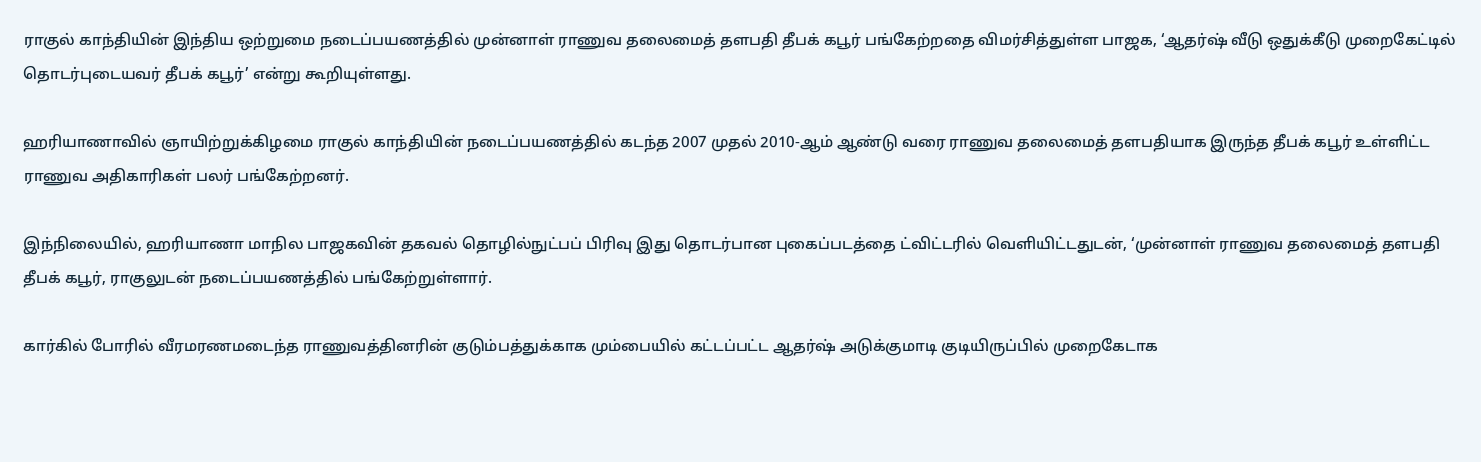ராகுல் காந்தியின் இந்திய ஒற்றுமை நடைப்பயணத்தில் முன்னாள் ராணுவ தலைமைத் தளபதி தீபக் கபூர் பங்கேற்றதை விமர்சித்துள்ள பாஜக, ‘ஆதர்ஷ் வீடு ஒதுக்கீடு முறைகேட்டில் தொடர்புடையவர் தீபக் கபூர்’ என்று கூறியுள்ளது.

ஹரியாணாவில் ஞாயிற்றுக்கிழமை ராகுல் காந்தியின் நடைப்பயணத்தில் கடந்த 2007 முதல் 2010-ஆம் ஆண்டு வரை ராணுவ தலைமைத் தளபதியாக இருந்த தீபக் கபூர் உள்ளிட்ட ராணுவ அதிகாரிகள் பலர் பங்கேற்றனர்.

இந்நிலையில், ஹரியாணா மாநில பாஜகவின் தகவல் தொழில்நுட்பப் பிரிவு இது தொடர்பான புகைப்படத்தை ட்விட்டரில் வெளியிட்டதுடன், ‘முன்னாள் ராணுவ தலைமைத் தளபதி தீபக் கபூர், ராகுலுடன் நடைப்பயணத்தில் பங்கேற்றுள்ளார்.

கார்கில் போரில் வீரமரணமடைந்த ராணுவத்தினரின் குடும்பத்துக்காக மும்பையில் கட்டப்பட்ட ஆதர்ஷ் அடுக்குமாடி குடியிருப்பில் முறைகேடாக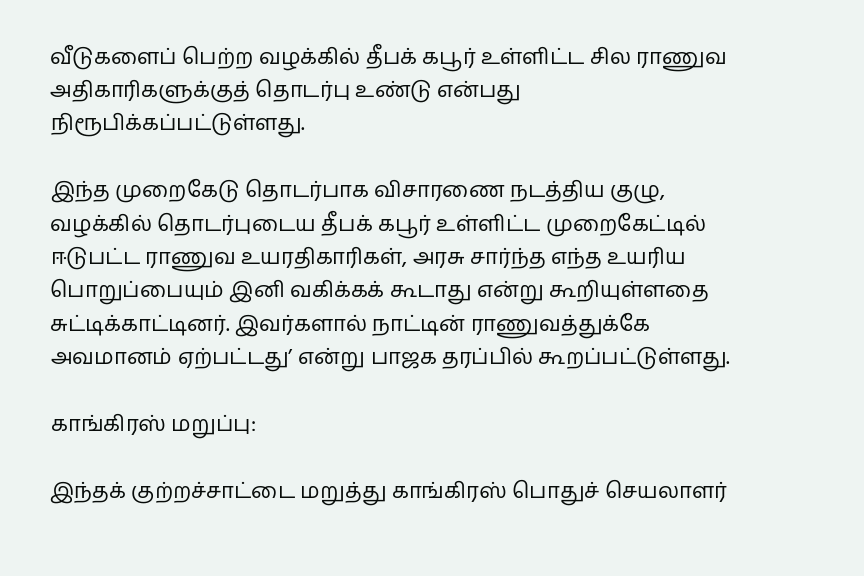வீடுகளைப் பெற்ற வழக்கில் தீபக் கபூர் உள்ளிட்ட சில ராணுவ அதிகாரிகளுக்குத் தொடர்பு உண்டு என்பது நிரூபிக்கப்பட்டுள்ளது.

இந்த முறைகேடு தொடர்பாக விசாரணை நடத்திய குழு, வழக்கில் தொடர்புடைய தீபக் கபூர் உள்ளிட்ட முறைகேட்டில் ஈடுபட்ட ராணுவ உயரதிகாரிகள், அரசு சார்ந்த எந்த உயரிய பொறுப்பையும் இனி வகிக்கக் கூடாது என்று கூறியுள்ளதை சுட்டிக்காட்டினர். இவர்களால் நாட்டின் ராணுவத்துக்கே அவமானம் ஏற்பட்டது’ என்று பாஜக தரப்பில் கூறப்பட்டுள்ளது.

காங்கிரஸ் மறுப்பு:

இந்தக் குற்றச்சாட்டை மறுத்து காங்கிரஸ் பொதுச் செயலாளர்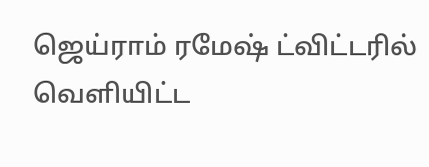ஜெய்ராம் ரமேஷ் ட்விட்டரில் வெளியிட்ட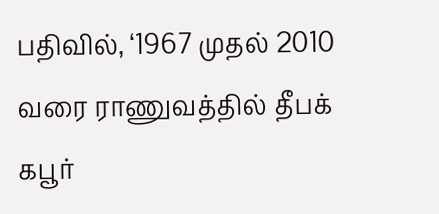பதிவில், ‘1967 முதல் 2010 வரை ராணுவத்தில் தீபக் கபூர்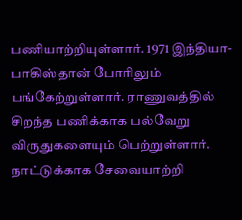பணியாற்றியுள்ளார். 1971 இந்தியா-பாகிஸ்தான் போரிலும் பங்கேற்றுள்ளார். ராணுவத்தில் சிறந்த பணிக்காக பல்வேறு விருதுகளையும் பெற்றுள்ளார். நாட்டுக்காக சேவையாற்றி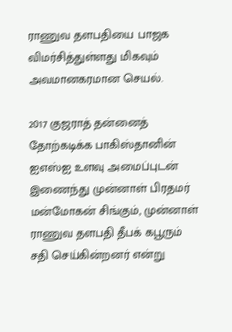ராணுவ தளபதியை பாஜக விமர்சித்துள்ளது மிகவும் அவமானகரமான செயல்.

2017 குஜராத் தன்னைத் தோற்கடிக்க பாகிஸ்தானின் ஐஎஸ்ஐ உளவு அமைப்புடன் இணைந்து முன்னாள் பிரதமர் மன்மோகன் சிங்கும், முன்னாள் ராணுவ தளபதி தீபக் கபூரும் சதி செய்கின்றனர் என்று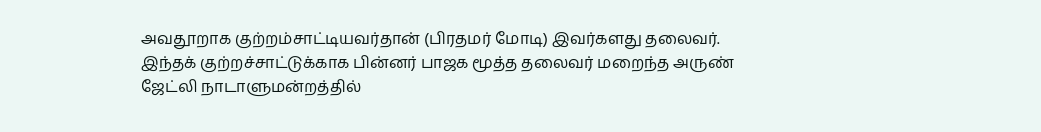அவதூறாக குற்றம்சாட்டியவர்தான் (பிரதமர் மோடி) இவர்களது தலைவர். இந்தக் குற்றச்சாட்டுக்காக பின்னர் பாஜக மூத்த தலைவர் மறைந்த அருண் ஜேட்லி நாடாளுமன்றத்தில்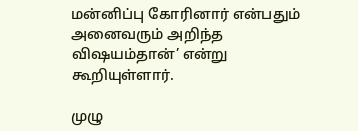மன்னிப்பு கோரினார் என்பதும் அனைவரும் அறிந்த விஷயம்தான்’ என்று கூறியுள்ளார்.

முழு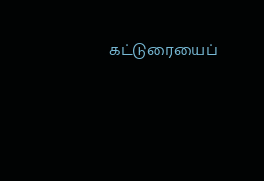கட்டுரையைப்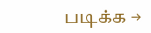படிக்க →